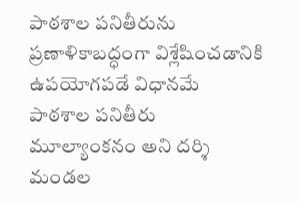పాఠశాల పనితీరును ప్రణాళికాబద్ధంగా విశ్లేషించడానికి ఉపయోగపడే విధానమే పాఠశాల పనితీరు మూల్యాంకనం అని దర్శి మండల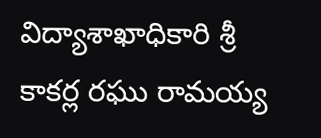విద్యాశాఖాధికారి శ్రీ కాకర్ల రఘు రామయ్య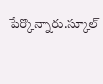పేర్కొన్నారు.స్కూల్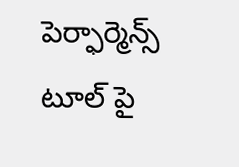పెర్ఫార్మెన్స్ టూల్ పై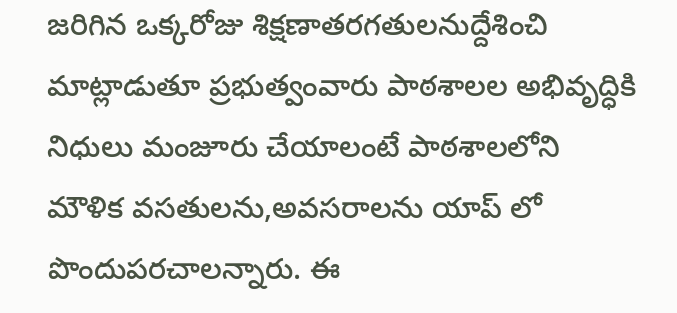జరిగిన ఒక్కరోజు శిక్షణాతరగతులనుద్దేశించి మాట్లాడుతూ ప్రభుత్వంవారు పాఠశాలల అభివృద్ధికి నిధులు మంజూరు చేయాలంటే పాఠశాలలోని మౌళిక వసతులను,అవసరాలను యాప్ లో పొందుపరచాలన్నారు. ఈ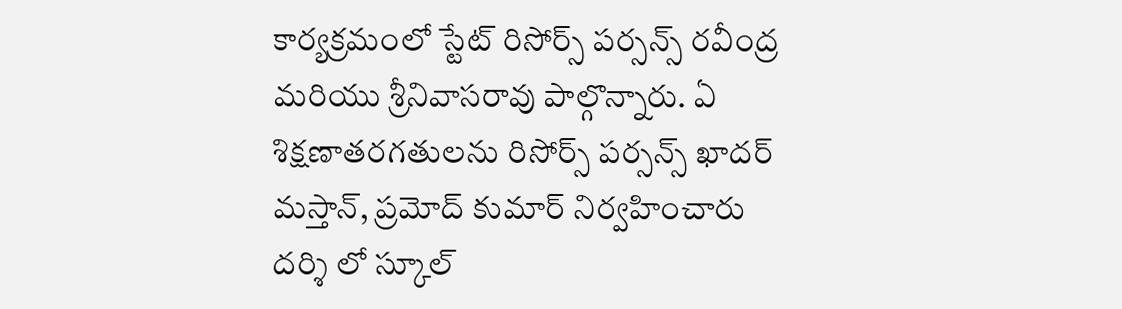కార్యక్రమంలో స్టేట్ రిసోర్స్ పర్సన్స్ రవీంద్ర మరియు శ్రీనివాసరావు పాల్గొన్నారు. ఏ శిక్షణాతరగతులను రిసోర్స్ పర్సన్స్ ఖాదర్ మస్తాన్, ప్రమోద్ కుమార్ నిర్వహించారు
దర్శి లో స్కూల్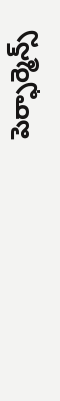పెర్ఫార్మెన్స్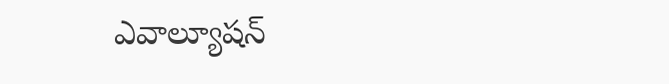ఎవాల్యూషన్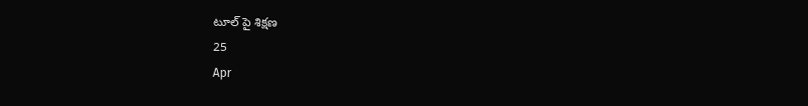టూల్ పై శిక్షణ
25
Apr